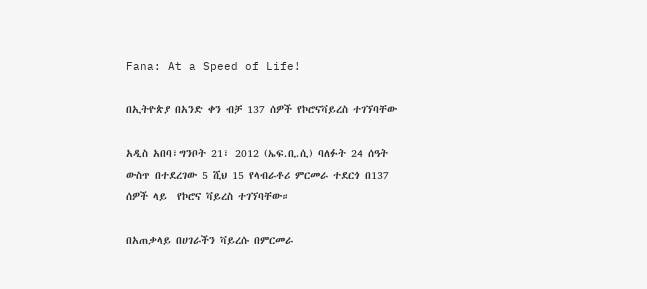Fana: At a Speed of Life!

በኢትዮጵያ በአንድ ቀን ብቻ 137 ሰዎች የኮሮናቫይረስ ተገኘባቸው

አዲስ አበባ፣ግንቦት 21፣ 2012 (ኤፍ.ቢ.ሲ) ባለፉት 24 ሰዓት ውስጥ በተደረገው 5 ሺህ 15 የላብራቶሪ ምርመራ ተደርጎ በ137 ሰዎች ላይ  የኮሮና ቫይረስ ተገኘባቸው።

በአጠቃላይ በሀገራችን ቫይረሱ በምርመራ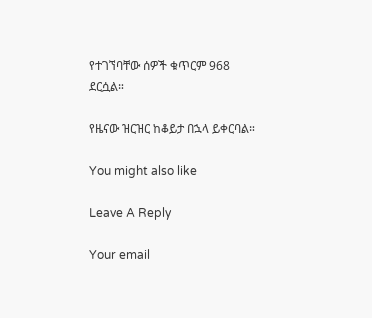የተገኘባቸው ሰዎች ቁጥርም 968 ደርሷል።

የዜናው ዝርዝር ከቆይታ በኋላ ይቀርባል።

You might also like

Leave A Reply

Your email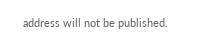address will not be published.